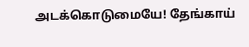அடக்கொடுமையே! தேங்காய்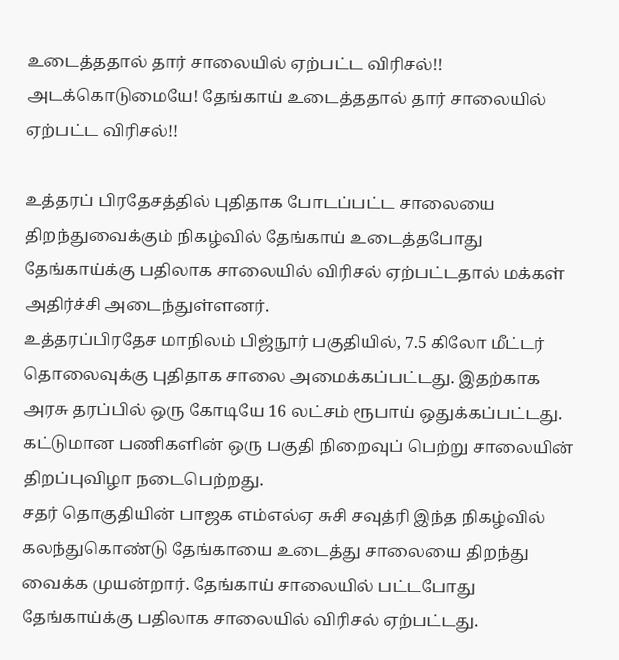உடைத்ததால் தார் சாலையில் ஏற்பட்ட விரிசல்!!
அடக்கொடுமையே! தேங்காய் உடைத்ததால் தார் சாலையில் ஏற்பட்ட விரிசல்!!

உத்தரப் பிரதேசத்தில் புதிதாக போடப்பட்ட சாலையை திறந்துவைக்கும் நிகழ்வில் தேங்காய் உடைத்தபோது தேங்காய்க்கு பதிலாக சாலையில் விரிசல் ஏற்பட்டதால் மக்கள் அதிர்ச்சி அடைந்துள்ளனர்.
உத்தரப்பிரதேச மாநிலம் பிஜ்நூர் பகுதியில், 7.5 கிலோ மீட்டர் தொலைவுக்கு புதிதாக சாலை அமைக்கப்பட்டது. இதற்காக அரசு தரப்பில் ஒரு கோடியே 16 லட்சம் ரூபாய் ஒதுக்கப்பட்டது. கட்டுமான பணிகளின் ஒரு பகுதி நிறைவுப் பெற்று சாலையின் திறப்புவிழா நடைபெற்றது.
சதர் தொகுதியின் பாஜக எம்எல்ஏ சுசி சவுத்ரி இந்த நிகழ்வில் கலந்துகொண்டு தேங்காயை உடைத்து சாலையை திறந்து வைக்க முயன்றார். தேங்காய் சாலையில் பட்டபோது தேங்காய்க்கு பதிலாக சாலையில் விரிசல் ஏற்பட்டது.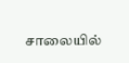சாலையில்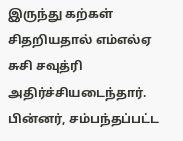இருந்து கற்கள் சிதறியதால் எம்எல்ஏ சுசி சவுத்ரி அதிர்ச்சியடைந்தார். பின்னர், சம்பந்தப்பட்ட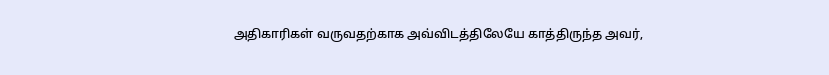அதிகாரிகள் வருவதற்காக அவ்விடத்திலேயே காத்திருந்த அவர்,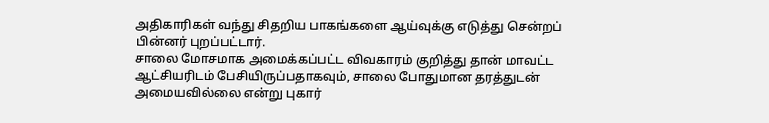அதிகாரிகள் வந்து சிதறிய பாகங்களை ஆய்வுக்கு எடுத்து சென்றப் பின்னர் புறப்பட்டார்.
சாலை மோசமாக அமைக்கப்பட்ட விவகாரம் குறித்து தான் மாவட்ட ஆட்சியரிடம் பேசியிருப்பதாகவும், சாலை போதுமான தரத்துடன் அமையவில்லை என்று புகார்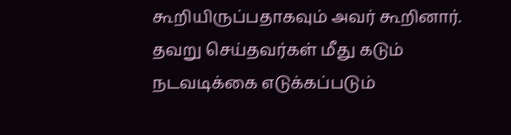கூறியிருப்பதாகவும் அவர் கூறினார்.
தவறு செய்தவர்கள் மீது கடும் நடவடிக்கை எடுக்கப்படும்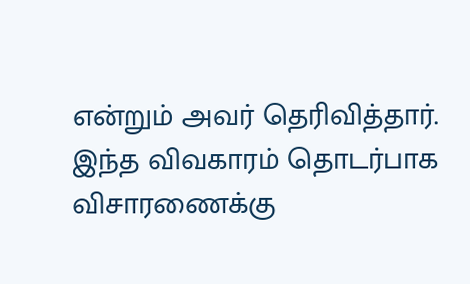என்றும் அவர் தெரிவித்தார். இந்த விவகாரம் தொடர்பாக விசாரணைக்கு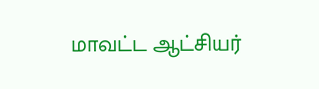மாவட்ட ஆட்சியர்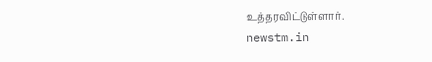உத்தரவிட்டுள்ளார்.
newstm.in